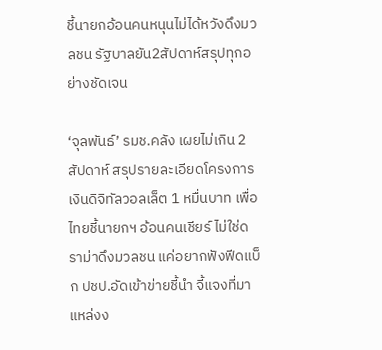ชี้นายกอ้อนคนหนุนไม่ได้หวังดึงมวลชน รัฐบาลยัน2สัปดาห์สรุปทุกอย่างชัดเจน

‘จุลพันธ์’ รมช.คลัง เผยไม่เกิน 2 สัปดาห์ สรุปรายละเอียดโครงการเงินดิจิทัลวอลเล็ต 1 หมื่นบาท เพื่อไทยชี้นายกฯ อ้อนคนเชียร์ ไม่ใช่ดราม่าดึงมวลชน แค่อยากฟังฟีดแบ็ก ปชป.อัดเข้าข่ายชี้นำ จี้แจงที่มาแหล่งง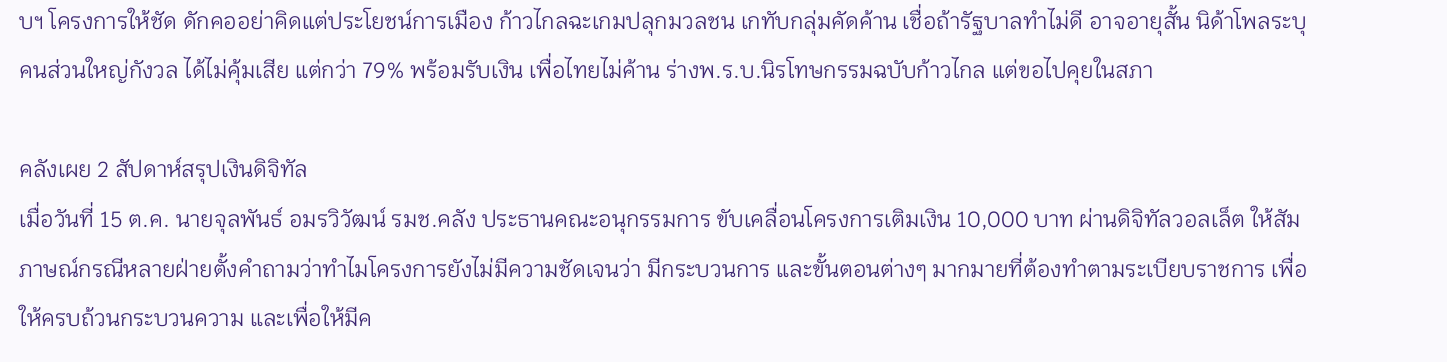บฯ โครงการให้ชัด ดักคออย่าคิดแต่ประโยชน์การเมือง ก้าวไกลฉะเกมปลุกมวลชน เกทับกลุ่มคัดค้าน เชื่อถ้ารัฐบาลทำไม่ดี อาจอายุสั้น นิด้าโพลระบุคนส่วนใหญ่กังวล ได้ไม่คุ้มเสีย แต่กว่า 79% พร้อมรับเงิน เพื่อไทยไม่ค้าน ร่างพ.ร.บ.นิรโทษกรรมฉบับก้าวไกล แต่ขอไปคุยในสภา

คลังเผย 2 สัปดาห์สรุปเงินดิจิทัล
เมื่อวันที่ 15 ต.ค. นายจุลพันธ์ อมรวิวัฒน์ รมช.คลัง ประธานคณะอนุกรรมการ ขับเคลื่อนโครงการเติมเงิน 10,000 บาท ผ่านดิจิทัลวอลเล็ต ให้สัมภาษณ์กรณีหลายฝ่ายตั้งคำถามว่าทำไมโครงการยังไม่มีความชัดเจนว่า มีกระบวนการ และขั้นตอนต่างๆ มากมายที่ต้องทำตามระเบียบราชการ เพื่อให้ครบถ้วนกระบวนความ และเพื่อให้มีค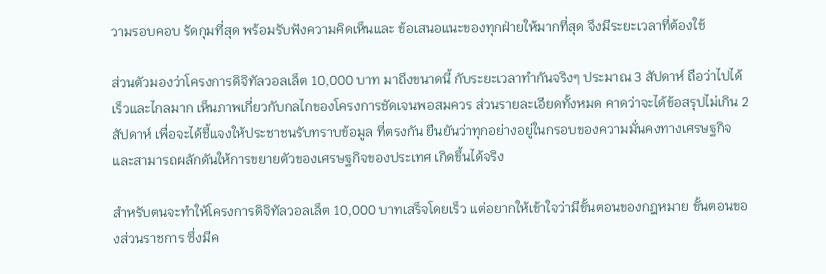วามรอบคอบ รัดกุมที่สุด พร้อมรับฟังความคิดเห็นและ ข้อเสนอแนะของทุกฝ่ายให้มากที่สุด จึงมีระยะเวลาที่ต้องใช้

ส่วนตัวมองว่าโครงการดิจิทัลวอลเล็ต 10,000 บาท มาถึงขนาดนี้ กับระยะเวลาทำกันจริงๆ ประมาณ 3 สัปดาห์ ถือว่าไปได้เร็วและไกลมาก เห็นภาพเกี่ยวกับกลไกของโครงการชัดเจนพอสมควร ส่วนรายละเอียดทั้งหมด คาดว่าจะได้ข้อสรุปไม่เกิน 2 สัปดาห์ เพื่อจะได้ชี้แจงให้ประชาชนรับทราบข้อมูล ที่ตรงกัน ยืนยันว่าทุกอย่างอยู่ในกรอบของความมั่นคงทางเศรษฐกิจ และสามารถผลักดันให้การขยายตัวของเศรษฐกิจของประเทศ เกิดขึ้นได้จริง

สำหรับตนจะทำให้โครงการดิจิทัลวอลเล็ต 10,000 บาทเสร็จโดยเร็ว แต่อยากให้เข้าใจว่ามีขั้นตอนของกฎหมาย ขั้นตอนของส่วนราชการ ซึ่งมีค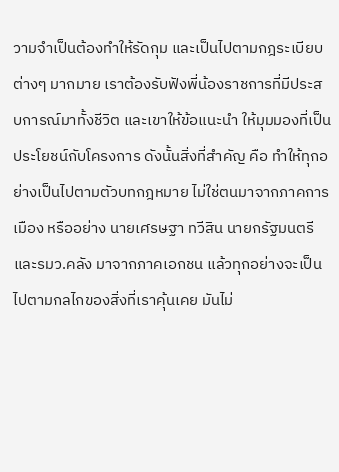วามจำเป็นต้องทำให้รัดกุม และเป็นไปตามกฎระเบียบต่างๆ มากมาย เราต้องรับฟังพี่น้องราชการที่มีประสบการณ์มาทั้งชีวิต และเขาให้ข้อแนะนำ ให้มุมมองที่เป็นประโยชน์กับโครงการ ดังนั้นสิ่งที่สำคัญ คือ ทำให้ทุกอย่างเป็นไปตามตัวบทกฎหมาย ไม่ใช่ตนมาจากภาคการเมือง หรืออย่าง นายเศรษฐา ทวีสิน นายกรัฐมนตรีและรมว.คลัง มาจากภาคเอกชน แล้วทุกอย่างจะเป็นไปตามกลไกของสิ่งที่เราคุ้นเคย มันไม่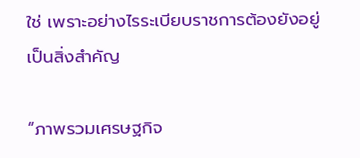ใช่ เพราะอย่างไรระเบียบราชการต้องยังอยู่ เป็นสิ่งสำคัญ

“ภาพรวมเศรษฐกิจ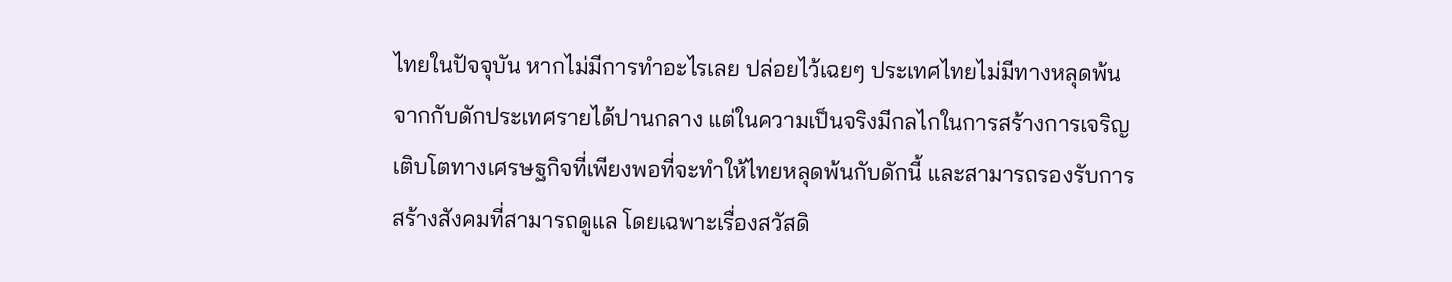ไทยในปัจจุบัน หากไม่มีการทำอะไรเลย ปล่อยไว้เฉยๆ ประเทศไทยไม่มีทางหลุดพ้นจากกับดักประเทศรายได้ปานกลาง แต่ในความเป็นจริงมีกลไกในการสร้างการเจริญเติบโตทางเศรษฐกิจที่เพียงพอที่จะทำให้ไทยหลุดพ้นกับดักนี้ และสามารถรองรับการสร้างสังคมที่สามารถดูแล โดยเฉพาะเรื่องสวัสดิ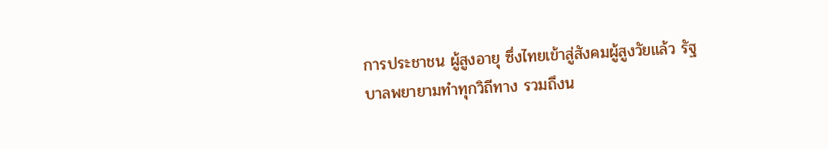การประชาชน ผู้สูงอายุ ซึ่งไทยเข้าสู่สังคมผู้สูงวัยแล้ว รัฐบาลพยายามทำทุกวิถีทาง รวมถึงน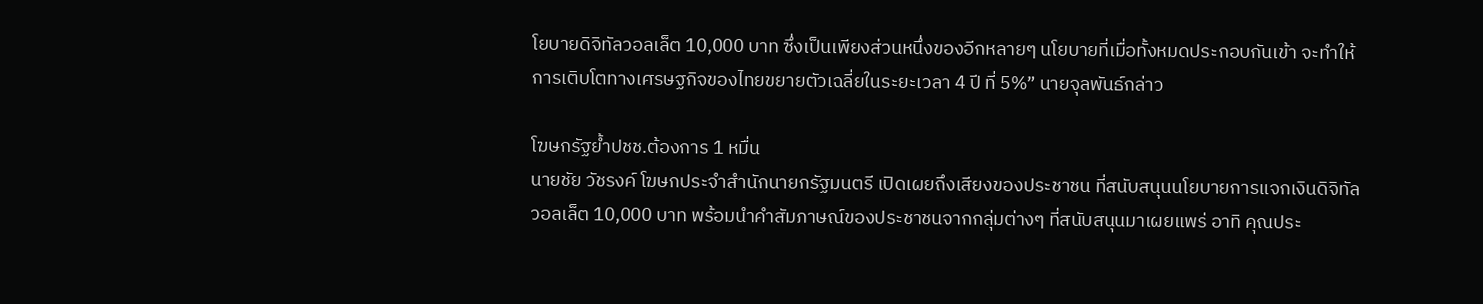โยบายดิจิทัลวอลเล็ต 10,000 บาท ซึ่งเป็นเพียงส่วนหนึ่งของอีกหลายๆ นโยบายที่เมื่อทั้งหมดประกอบกันเข้า จะทำให้การเติบโตทางเศรษฐกิจของไทยขยายตัวเฉลี่ยในระยะเวลา 4 ปี ที่ 5%” นายจุลพันธ์กล่าว

โฆษกรัฐย้ำปชช.ต้องการ 1 หมื่น
นายชัย วัชรงค์ โฆษกประจำสำนักนายกรัฐมนตรี เปิดเผยถึงเสียงของประชาชน ที่สนับสนุนนโยบายการแจกเงินดิจิทัลวอลเล็ต 10,000 บาท พร้อมนำคำสัมภาษณ์ของประชาชนจากกลุ่มต่างๆ ที่สนับสนุนมาเผยแพร่ อาทิ คุณประ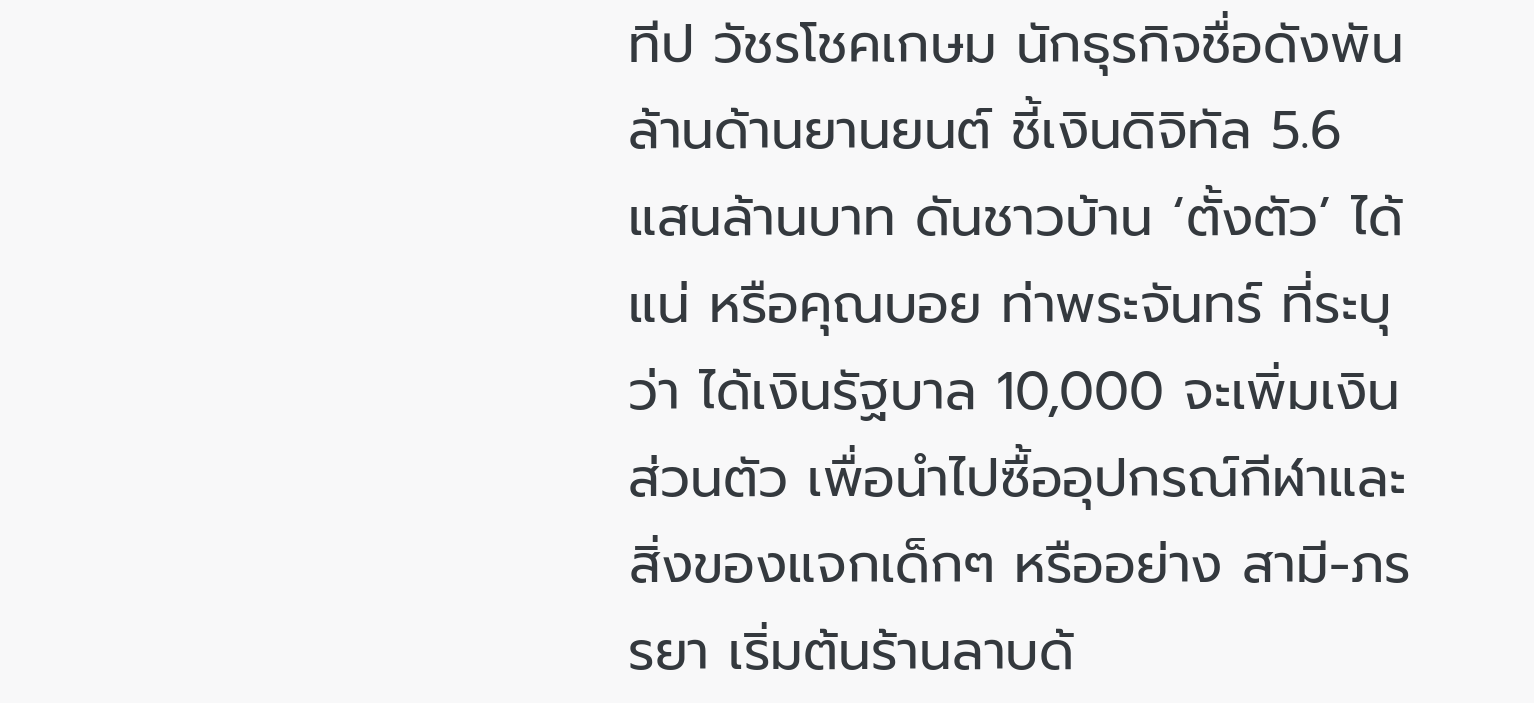ทีป วัชรโชคเกษม นักธุรกิจชื่อดังพันล้านด้านยานยนต์ ชี้เงินดิจิทัล 5.6 แสนล้านบาท ดันชาวบ้าน ‘ตั้งตัว’ ได้แน่ หรือคุณบอย ท่าพระจันทร์ ที่ระบุว่า ได้เงินรัฐบาล 10,000 จะเพิ่มเงินส่วนตัว เพื่อนำไปซื้ออุปกรณ์กีฬาและสิ่งของแจกเด็กๆ หรืออย่าง สามี-ภรรยา เริ่มต้นร้านลาบด้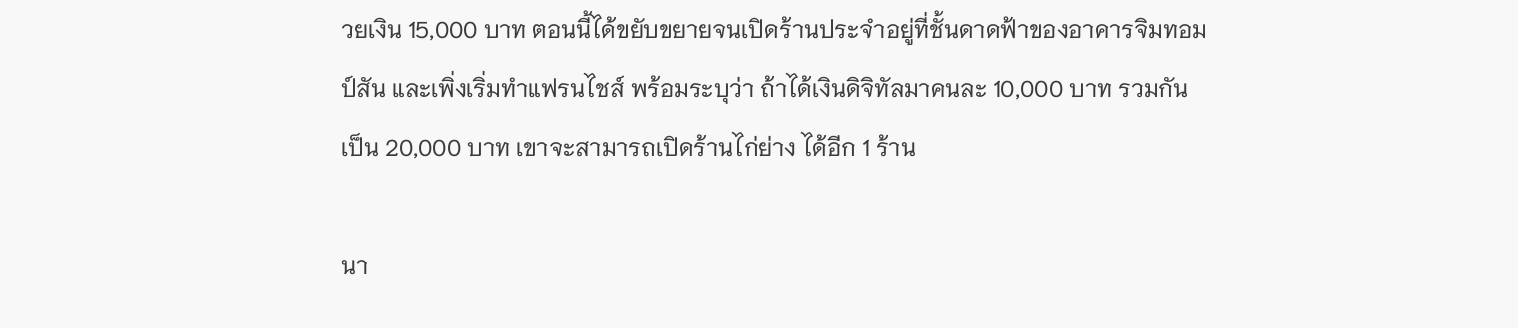วยเงิน 15,000 บาท ตอนนี้ได้ขยับขยายจนเปิดร้านประจำอยู่ที่ชั้นดาดฟ้าของอาคารจิมทอมป์สัน และเพิ่งเริ่มทำแฟรนไชส์ พร้อมระบุว่า ถ้าได้เงินดิจิทัลมาคนละ 10,000 บาท รวมกันเป็น 20,000 บาท เขาจะสามารถเปิดร้านไก่ย่าง ได้อีก 1 ร้าน

นา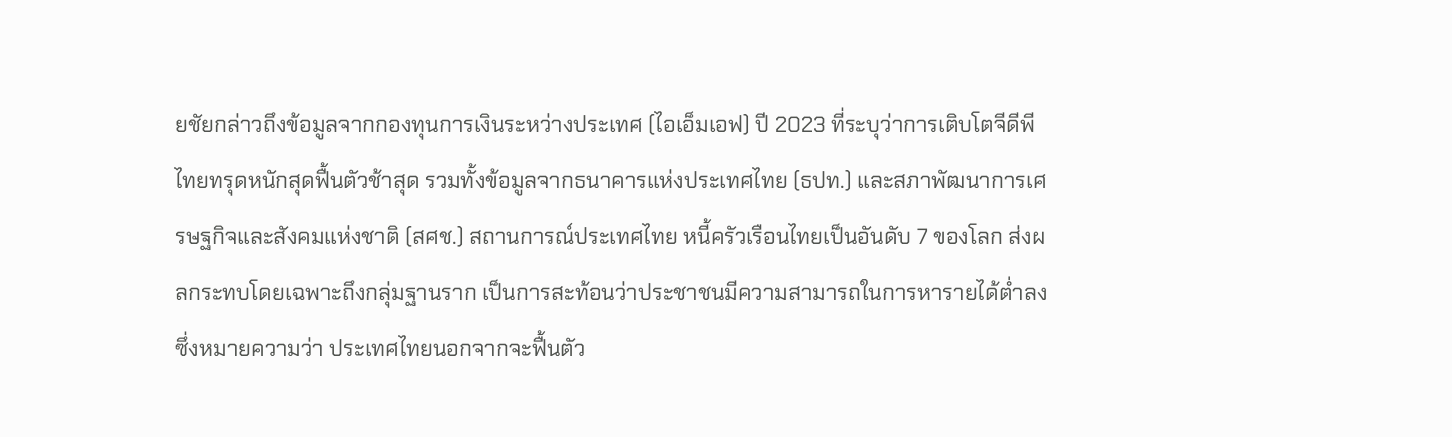ยชัยกล่าวถึงข้อมูลจากกองทุนการเงินระหว่างประเทศ (ไอเอ็มเอฟ) ปี 2023 ที่ระบุว่าการเติบโตจีดีพีไทยทรุดหนักสุดฟื้นตัวช้าสุด รวมทั้งข้อมูลจากธนาคารแห่งประเทศไทย (ธปท.) และสภาพัฒนาการเศรษฐกิจและสังคมแห่งชาติ (สศช.) สถานการณ์ประเทศไทย หนี้ครัวเรือนไทยเป็นอันดับ 7 ของโลก ส่งผลกระทบโดยเฉพาะถึงกลุ่มฐานราก เป็นการสะท้อนว่าประชาชนมีความสามารถในการหารายได้ต่ำลง ซึ่งหมายความว่า ประเทศไทยนอกจากจะฟื้นตัว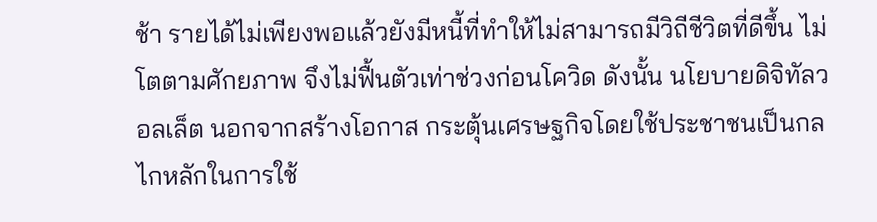ช้า รายได้ไม่เพียงพอแล้วยังมีหนี้ที่ทำให้ไม่สามารถมีวิถีชีวิตที่ดีขึ้น ไม่โตตามศักยภาพ จึงไม่ฟื้นตัวเท่าช่วงก่อนโควิด ดังนั้น นโยบายดิจิทัลวอลเล็ต นอกจากสร้างโอกาส กระตุ้นเศรษฐกิจโดยใช้ประชาชนเป็นกลไกหลักในการใช้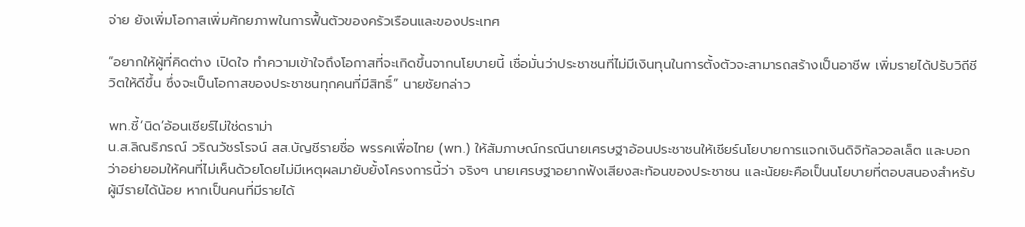จ่าย ยังเพิ่มโอกาสเพิ่มศักยภาพในการฟื้นตัวของครัวเรือนและของประเทศ

“อยากให้ผู้ที่คิดต่าง เปิดใจ ทำความเข้าใจถึงโอกาสที่จะเกิดขึ้นจากนโยบายนี้ เชื่อมั่นว่าประชาชนที่ไม่มีเงินทุนในการตั้งตัวจะสามารถสร้างเป็นอาชีพ เพิ่มรายได้ปรับวิถีชีวิตให้ดีขึ้น ซึ่งจะเป็นโอกาสของประชาชนทุกคนที่มีสิทธิ์” นายชัยกล่าว

พท.ชี้‘นิด’อ้อนเชียร์ไม่ใช่ดราม่า
น.ส.ลิณธิภรณ์ วริณวัชรโรจน์ สส.บัญชีรายชื่อ พรรคเพื่อไทย (พท.) ให้สัมภาษณ์กรณีนายเศรษฐาอ้อนประชาชนให้เชียร์นโยบายการแจกเงินดิจิทัลวอลเล็ต และบอกว่าอย่ายอมให้คนที่ไม่เห็นด้วยโดยไม่มีเหตุผลมายับยั้งโครงการนี้ว่า จริงๆ นายเศรษฐาอยากฟังเสียงสะท้อนของประชาชน และนัยยะคือเป็นนโยบายที่ตอบสนองสำหรับผู้มีรายได้น้อย หากเป็นคนที่มีรายได้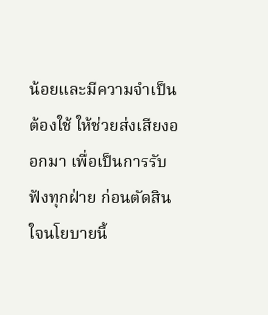น้อยและมีความจำเป็นต้องใช้ ให้ช่วยส่งเสียงออกมา เพื่อเป็นการรับฟังทุกฝ่าย ก่อนตัดสินใจนโยบายนี้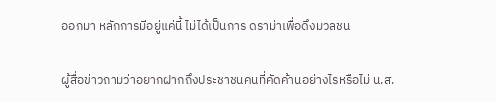ออกมา หลักการมีอยู่แค่นี้ ไม่ได้เป็นการ ดราม่าเพื่อดึงมวลชน

ผู้สื่อข่าวถามว่าอยากฝากถึงประชาชนคนที่คัดค้านอย่างไรหรือไม่ น.ส.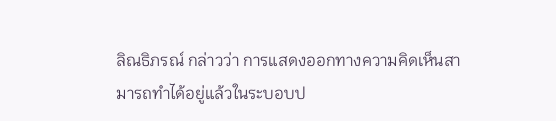ลิณธิภรณ์ กล่าวว่า การแสดงออกทางความคิดเห็นสามารถทำได้อยู่แล้วในระบอบป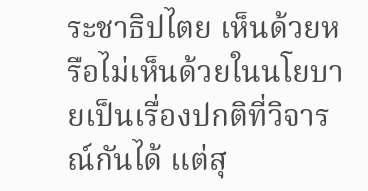ระชาธิปไตย เห็นด้วยหรือไม่เห็นด้วยในนโยบายเป็นเรื่องปกติที่วิจารณ์กันได้ แต่สุ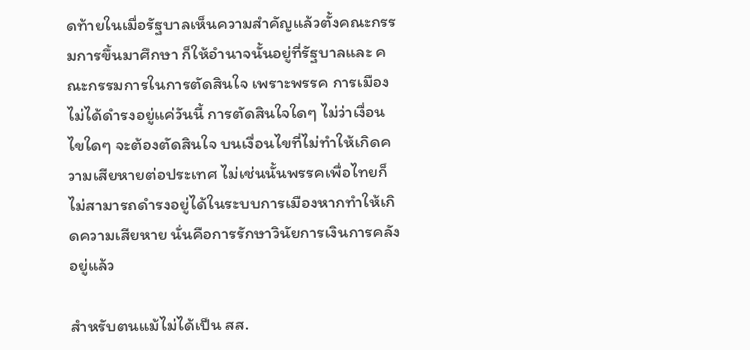ดท้ายในเมื่อรัฐบาลเห็นความสำคัญแล้วตั้งคณะกรรมการขึ้นมาศึกษา ก็ให้อำนาจนั้นอยู่ที่รัฐบาลและ คณะกรรมการในการตัดสินใจ เพราะพรรค การเมืองไม่ได้ดำรงอยู่แค่วันนี้ การตัดสินใจใดๆ ไม่ว่าเงื่อนไขใดๆ จะต้องตัดสินใจ บนเงื่อนไขที่ไม่ทำให้เกิดความเสียหายต่อประเทศ ไม่เช่นนั้นพรรคเพื่อไทยก็ไม่สามารถดำรงอยู่ได้ในระบบการเมืองหากทำให้เกิดความเสียหาย นั่นคือการรักษาวินัยการเงินการคลังอยู่แล้ว

สำหรับตนแม้ไม่ได้เป็น สส.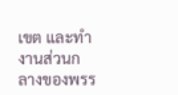เขต และทำงานส่วนกลางของพรร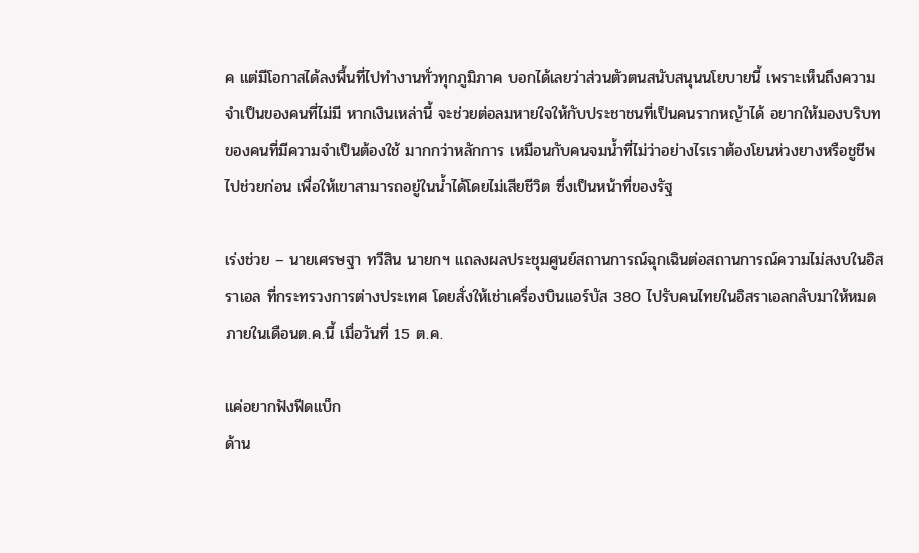ค แต่มีโอกาสได้ลงพื้นที่ไปทำงานทั่วทุกภูมิภาค บอกได้เลยว่าส่วนตัวตนสนับสนุนนโยบายนี้ เพราะเห็นถึงความจำเป็นของคนที่ไม่มี หากเงินเหล่านี้ จะช่วยต่อลมหายใจให้กับประชาชนที่เป็นคนรากหญ้าได้ อยากให้มองบริบทของคนที่มีความจำเป็นต้องใช้ มากกว่าหลักการ เหมือนกับคนจมน้ำที่ไม่ว่าอย่างไรเราต้องโยนห่วงยางหรือชูชีพไปช่วยก่อน เพื่อให้เขาสามารถอยู่ในน้ำได้โดยไม่เสียชีวิต ซึ่งเป็นหน้าที่ของรัฐ

เร่งช่วย – นายเศรษฐา ทวีสิน นายกฯ แถลงผลประชุมศูนย์สถานการณ์ฉุกเฉินต่อสถานการณ์ความไม่สงบในอิสราเอล ที่กระทรวงการต่างประเทศ โดยสั่งให้เช่าเครื่องบินแอร์บัส 380 ไปรับคนไทยในอิสราเอลกลับมาให้หมด ภายในเดือนต.ค.นี้ เมื่อวันที่ 15 ต.ค.

แค่อยากฟังฟีดแบ็ก
ด้าน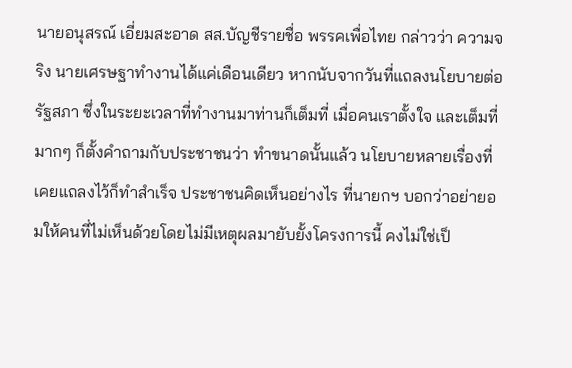นายอนุสรณ์ เอี่ยมสะอาด สส.บัญชีรายชื่อ พรรคเพื่อไทย กล่าวว่า ความจริง นายเศรษฐาทำงานได้แค่เดือนเดียว หากนับจากวันที่แถลงนโยบายต่อรัฐสภา ซึ่งในระยะเวลาที่ทำงานมาท่านก็เต็มที่ เมื่อคนเราตั้งใจ และเต็มที่มากๆ ก็ตั้งคำถามกับประชาชนว่า ทำขนาดนั้นแล้ว นโยบายหลายเรื่องที่เคยแถลงไว้ก็ทำสำเร็จ ประชาชนคิดเห็นอย่างไร ที่นายกฯ บอกว่าอย่ายอมให้คนที่ไม่เห็นด้วยโดยไม่มีเหตุผลมายับยั้งโครงการนี้ คงไม่ใช่เป็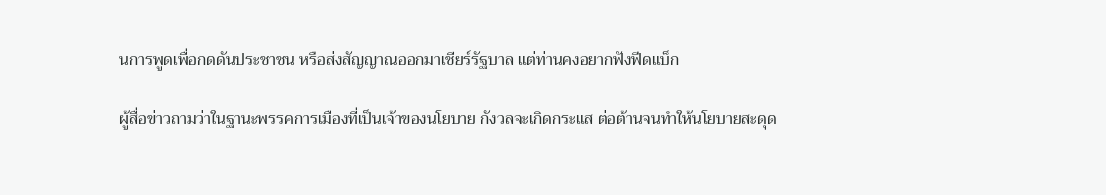นการพูดเพื่อกดดันประชาชน หรือส่งสัญญาณออกมาเชียร์รัฐบาล แต่ท่านคงอยากฟังฟีดแบ็ก

ผู้สื่อข่าวถามว่าในฐานะพรรคการเมืองที่เป็นเจ้าของนโยบาย กังวลจะเกิดกระแส ต่อต้านจนทำให้นโยบายสะดุด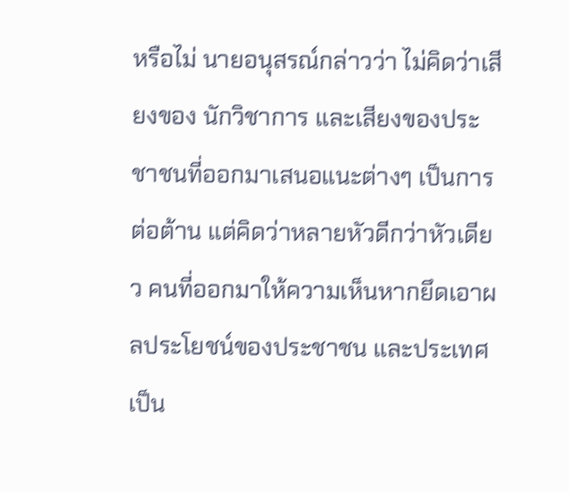หรือไม่ นายอนุสรณ์กล่าวว่า ไม่คิดว่าเสียงของ นักวิชาการ และเสียงของประชาชนที่ออกมาเสนอแนะต่างๆ เป็นการต่อต้าน แต่คิดว่าหลายหัวดีกว่าหัวเดียว คนที่ออกมาให้ความเห็นหากยึดเอาผลประโยชน์ของประชาชน และประเทศเป็น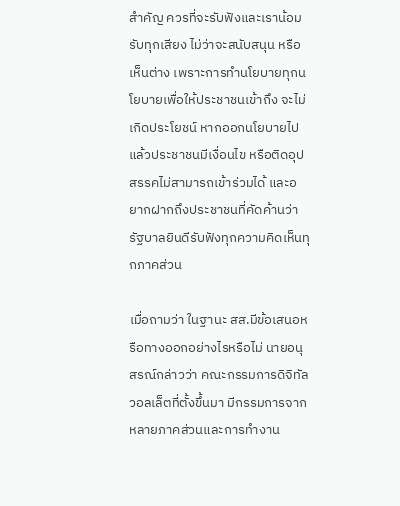สำคัญ ควรที่จะรับฟังและเราน้อมรับทุกเสียง ไม่ว่าจะสนับสนุน หรือเห็นต่าง เพราะการทำนโยบายทุกนโยบายเพื่อให้ประชาชนเข้าถึง จะไม่เกิดประโยชน์ หากออกนโยบายไปแล้วประชาชนมีเงื่อนไข หรือติดอุปสรรคไม่สามารถเข้าร่วมได้ และอยากฝากถึงประชาชนที่คัดค้านว่า รัฐบาลยินดีรับฟังทุกความคิดเห็นทุกภาคส่วน

เมื่อถามว่า ในฐานะ สส.มีข้อเสนอหรือทางออกอย่างไรหรือไม่ นายอนุสรณ์กล่าวว่า คณะกรรมการดิจิทัลวอลเล็ตที่ตั้งขึ้นมา มีกรรมการจากหลายภาคส่วนและการทำงาน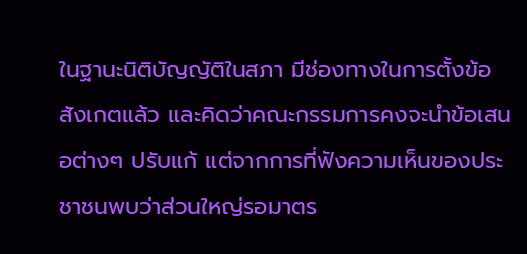ในฐานะนิติบัญญัติในสภา มีช่องทางในการตั้งข้อสังเกตแล้ว และคิดว่าคณะกรรมการคงจะนำข้อเสนอต่างๆ ปรับแก้ แต่จากการที่ฟังความเห็นของประชาชนพบว่าส่วนใหญ่รอมาตร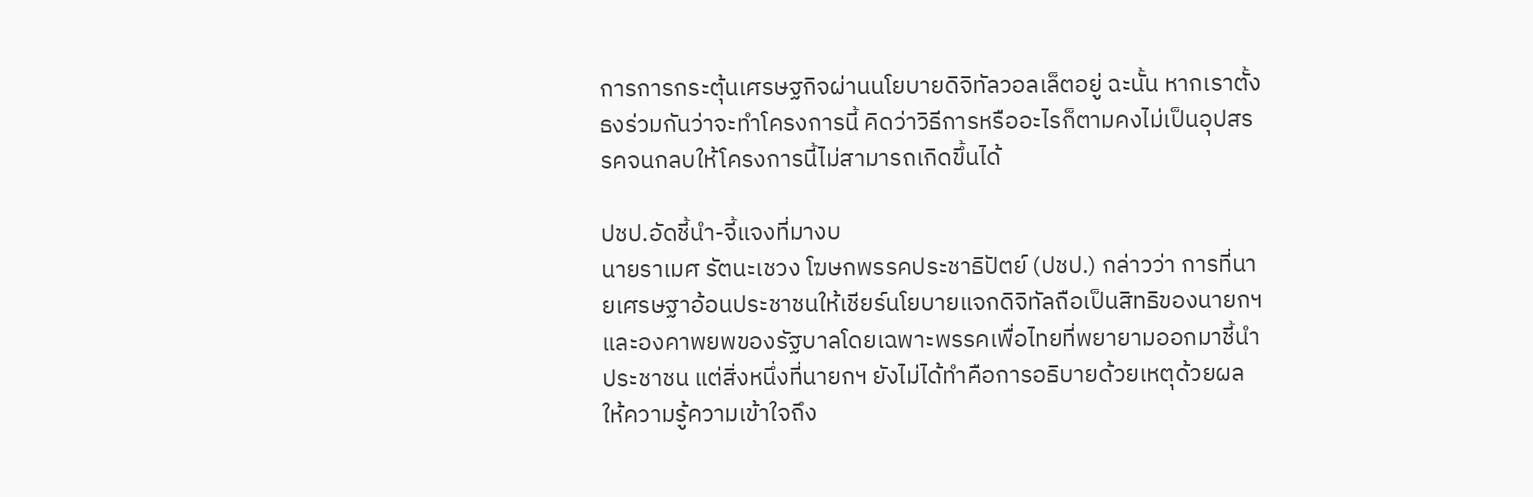การการกระตุ้นเศรษฐกิจผ่านนโยบายดิจิทัลวอลเล็ตอยู่ ฉะนั้น หากเราตั้งธงร่วมกันว่าจะทำโครงการนี้ คิดว่าวิธีการหรืออะไรก็ตามคงไม่เป็นอุปสรรคจนกลบให้โครงการนี้ไม่สามารถเกิดขึ้นได้

ปชป.อัดชี้นำ-จี้แจงที่มางบ
นายราเมศ รัตนะเชวง โฆษกพรรคประชาธิปัตย์ (ปชป.) กล่าวว่า การที่นายเศรษฐาอ้อนประชาชนให้เชียร์นโยบายแจกดิจิทัลถือเป็นสิทธิของนายกฯ และองคาพยพของรัฐบาลโดยเฉพาะพรรคเพื่อไทยที่พยายามออกมาชี้นำประชาชน แต่สิ่งหนึ่งที่นายกฯ ยังไม่ได้ทำคือการอธิบายด้วยเหตุด้วยผล ให้ความรู้ความเข้าใจถึง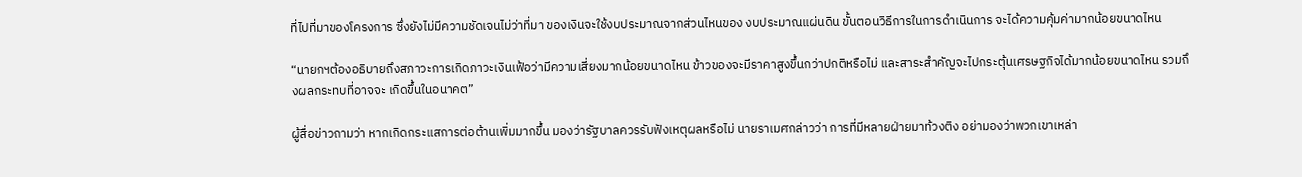ที่ไปที่มาของโครงการ ซึ่งยังไม่มีความชัดเจนไม่ว่าที่มา ของเงินจะใช้งบประมาณจากส่วนไหนของ งบประมาณแผ่นดิน ขั้นตอนวิธีการในการดำเนินการ จะได้ความคุ้มค่ามากน้อยขนาดไหน

“นายกฯต้องอธิบายถึงสภาวะการเกิดภาวะเงินเฟ้อว่ามีความเสี่ยงมากน้อยขนาดไหน ข้าวของจะมีราคาสูงขึ้นกว่าปกติหรือไม่ และสาระสำคัญจะไปกระตุ้นเศรษฐกิจได้มากน้อยขนาดไหน รวมถึงผลกระทบที่อาจจะ เกิดขึ้นในอนาคต”

ผู้สื่อข่าวถามว่า หากเกิดกระแสการต่อต้านเพิ่มมากขึ้น มองว่ารัฐบาลควรรับฟังเหตุผลหรือไม่ นายราเมศกล่าวว่า การที่มีหลายฝ่ายมาท้วงติง อย่ามองว่าพวกเขาเหล่า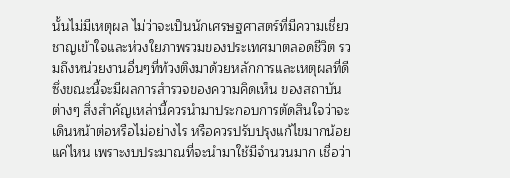นั้นไม่มีเหตุผล ไม่ว่าจะเป็นนักเศรษฐศาสตร์ที่มีความเชี่ยวชาญเข้าใจและห่วงใยภาพรวมของประเทศมาตลอดชีวิต รวมถึงหน่วยงานอื่นๆที่ท้วงติงมาด้วยหลักการและเหตุผลที่ดี ซึ่งขณะนี้จะมีผลการสำรวจของความคิดเห็น ของสถาบันต่างๆ สิ่งสำคัญเหล่านี้ควรนำมาประกอบการตัดสินใจว่าจะเดินหน้าต่อหรือไม่อย่างไร หรือควรปรับปรุงแก้ไขมากน้อยแค่ไหน เพราะงบประมาณที่จะนำมาใช้มีจำนวนมาก เชื่อว่า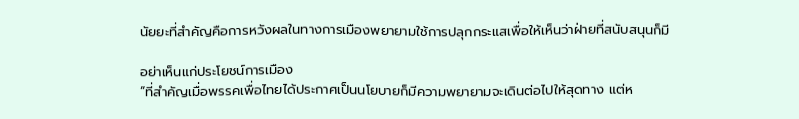นัยยะที่สำคัญคือการหวังผลในทางการเมืองพยายามใช้การปลุกกระแสเพื่อให้เห็นว่าฝ่ายที่สนับสนุนก็มี

อย่าเห็นแก่ประโยชน์การเมือง
“ที่สำคัญเมื่อพรรคเพื่อไทยได้ประกาศเป็นนโยบายก็มีความพยายามจะเดินต่อไปให้สุดทาง แต่ห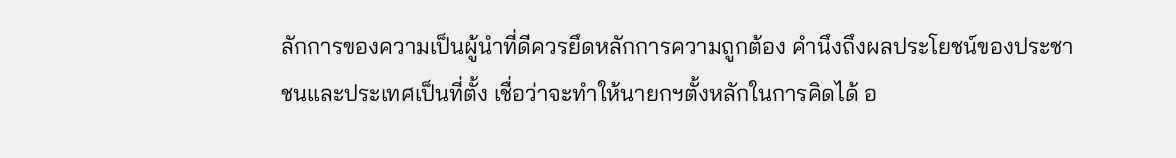ลักการของความเป็นผู้นำที่ดีควรยึดหลักการความถูกต้อง คำนึงถึงผลประโยชน์ของประชาชนและประเทศเป็นที่ตั้ง เชื่อว่าจะทำให้นายกฯตั้งหลักในการคิดได้ อ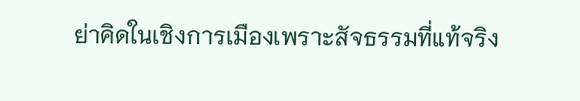ย่าคิดในเชิงการเมืองเพราะสัจธรรมที่แท้จริง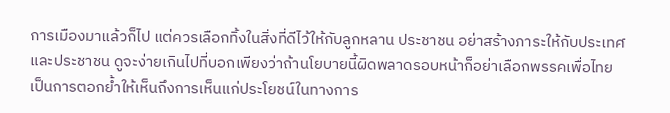การเมืองมาแล้วก็ไป แต่ควรเลือกทิ้งในสิ่งที่ดีไว้ให้กับลูกหลาน ประชาชน อย่าสร้างภาระให้กับประเทศและประชาชน ดูจะง่ายเกินไปที่บอกเพียงว่าถ้านโยบายนี้ผิดพลาดรอบหน้าก็อย่าเลือกพรรคเพื่อไทย เป็นการตอกย้ำให้เห็นถึงการเห็นแก่ประโยชน์ในทางการ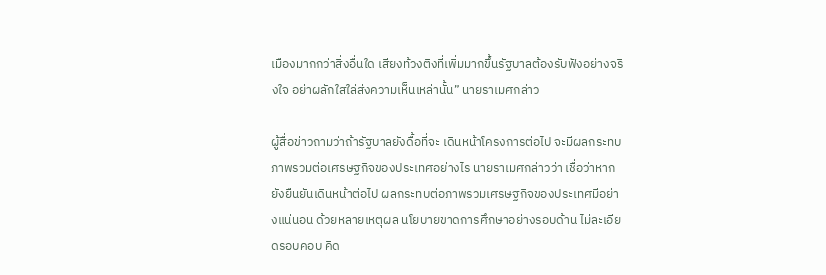เมืองมากกว่าสิ่งอื่นใด เสียงท้วงติงที่เพิ่มมากขึ้นรัฐบาลต้องรับฟังอย่างจริงใจ อย่าผลักใสใล่ส่งความเห็นเหล่านั้น” นายราเมศกล่าว

ผู้สื่อข่าวถามว่าถ้ารัฐบาลยังดื้อที่จะ เดินหน้าโครงการต่อไป จะมีผลกระทบภาพรวมต่อเศรษฐกิจของประเทศอย่างไร นายราเมศกล่าวว่า เชื่อว่าหากยังยืนยันเดินหน้าต่อไป ผลกระทบต่อภาพรวมเศรษฐกิจของประเทศมีอย่างแน่นอน ด้วยหลายเหตุผล นโยบายขาดการศึกษาอย่างรอบด้าน ไม่ละเอียดรอบคอบ คิด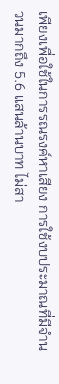เพียงเพื่อใช้ในการรณรงค์หาเสียง การใช้งบประมาณที่มีจำนวนมากถึง 5.6 แสนล้านบาท ไม่สา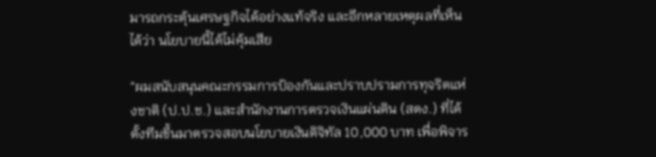มารถกระตุ้นเศรษฐกิจได้อย่างแท้จริง และอีกหลายเหตุผลที่เห็นได้ว่า นโยบายนี้ได้ไม่คุ้มเสีย

“ผมสนับสนุนคณะกรรมการป้องกันและปราบปรามการทุจริตแห่งชาติ (ป.ป.ช.) และสำนักงานการตรวจเงินแผ่นดิน (สตง.) ที่ได้ตั้งทีมขึ้นมาตรวจสอบนโยบายเงินดิจิทัล 10,000 บาท เพื่อพิจาร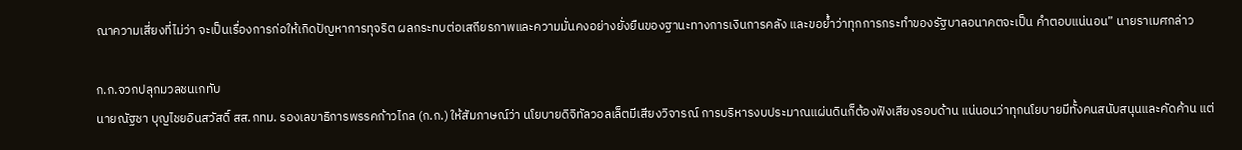ณาความเสี่ยงที่ไม่ว่า จะเป็นเรื่องการก่อให้เกิดปัญหาการทุจริต ผลกระทบต่อเสถียรภาพและความมั่นคงอย่างยั่งยืนของฐานะทางการเงินการคลัง และขอย้ำว่าทุกการกระทำของรัฐบาลอนาคตจะเป็น คำตอบแน่นอน” นายราเมศกล่าว

ก.ก.จวกปลุกมวลชนเกทับ
นายณัฐชา บุญไชยอินสวัสดิ์ สส.กทม. รองเลขาธิการพรรคก้าวไกล (ก.ก.) ให้สัมภาษณ์ว่า นโยบายดิจิทัลวอลเล็ตมีเสียงวิจารณ์ การบริหารงบประมาณแผ่นดินก็ต้องฟังเสียงรอบด้าน แน่นอนว่าทุกนโยบายมีทั้งคนสนับสนุนและคัดค้าน แต่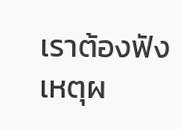เราต้องฟังเหตุผ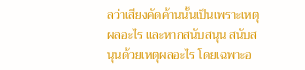ลว่าเสียงคัดค้านนั้นเป็นเพราะเหตุผลอะไร และหากสนับสนุน สนับสนุนด้วยเหตุผลอะไร โดยเฉพาะอ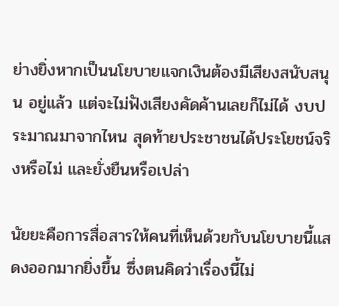ย่างยิ่งหากเป็นนโยบายแจกเงินต้องมีเสียงสนับสนุน อยู่แล้ว แต่จะไม่ฟังเสียงคัดค้านเลยก็ไม่ได้ งบประมาณมาจากไหน สุดท้ายประชาชนได้ประโยชน์จริงหรือไม่ และยั่งยืนหรือเปล่า

นัยยะคือการสื่อสารให้คนที่เห็นด้วยกับนโยบายนี้แสดงออกมากยิ่งขึ้น ซึ่งตนคิดว่าเรื่องนี้ไม่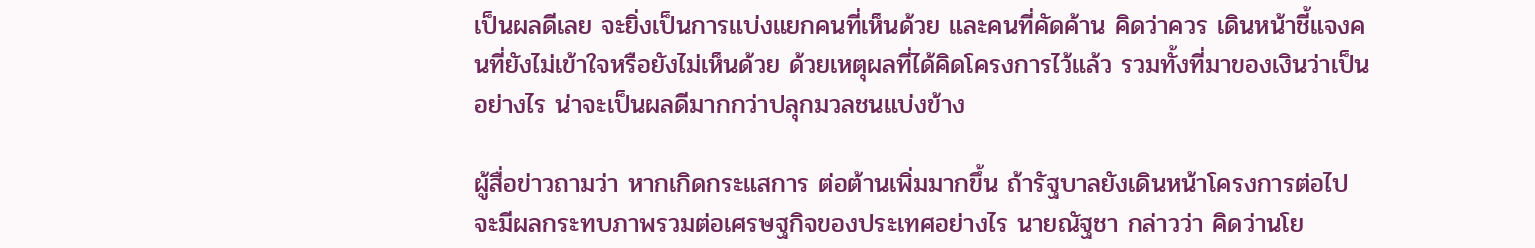เป็นผลดีเลย จะยิ่งเป็นการแบ่งแยกคนที่เห็นด้วย และคนที่คัดค้าน คิดว่าควร เดินหน้าชี้แจงคนที่ยังไม่เข้าใจหรือยังไม่เห็นด้วย ด้วยเหตุผลที่ได้คิดโครงการไว้แล้ว รวมทั้งที่มาของเงินว่าเป็นอย่างไร น่าจะเป็นผลดีมากกว่าปลุกมวลชนแบ่งข้าง

ผู้สื่อข่าวถามว่า หากเกิดกระแสการ ต่อต้านเพิ่มมากขึ้น ถ้ารัฐบาลยังเดินหน้าโครงการต่อไป จะมีผลกระทบภาพรวมต่อเศรษฐกิจของประเทศอย่างไร นายณัฐชา กล่าวว่า คิดว่านโย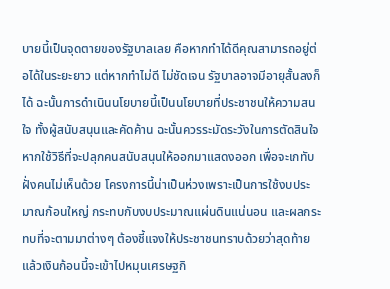บายนี้เป็นจุดตายของรัฐบาลเลย คือหากทำได้ดีคุณสามารถอยู่ต่อได้ในระยะยาว แต่หากทำไม่ดี ไม่ชัดเจน รัฐบาลอาจมีอายุสั้นลงก็ได้ ฉะนั้นการดำเนินนโยบายนี้เป็นนโยบายที่ประชาชนให้ความสนใจ ทั้งผู้สนับสนุนและคัดค้าน ฉะนั้นควรระมัดระวังในการตัดสินใจ หากใช้วิธีที่จะปลุกคนสนับสนุนให้ออกมาแสดงออก เพื่อจะเกทับฝั่งคนไม่เห็นด้วย โครงการนี้น่าเป็นห่วงเพราะเป็นการใช้งบประมาณก้อนใหญ่ กระทบกับงบประมาณแผ่นดินแน่นอน และผลกระทบที่จะตามมาต่างๆ ต้องชี้แจงให้ประชาชนทราบด้วยว่าสุดท้ายแล้วเงินก้อนนี้จะเข้าไปหมุนเศรษฐกิ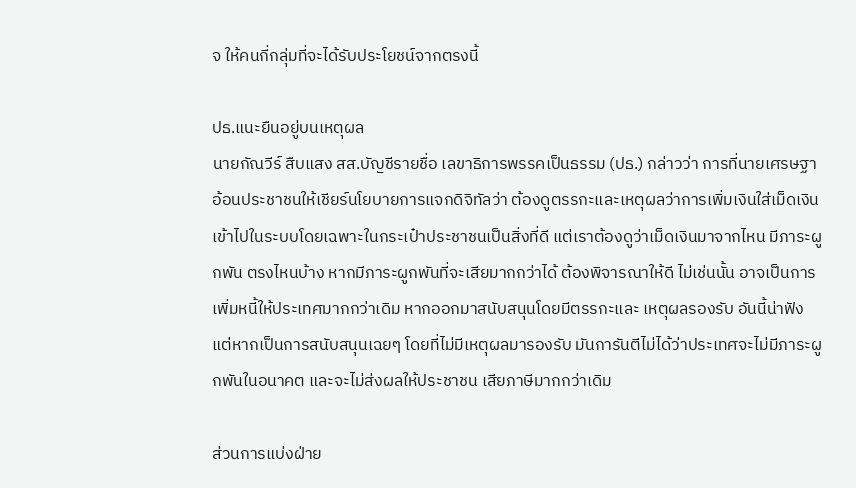จ ให้คนกี่กลุ่มที่จะได้รับประโยชน์จากตรงนี้

ปธ.แนะยืนอยู่บนเหตุผล
นายกัณวีร์ สืบแสง สส.บัญชีรายชื่อ เลขาธิการพรรคเป็นธรรม (ปธ.) กล่าวว่า การที่นายเศรษฐาอ้อนประชาชนให้เชียร์นโยบายการแจกดิจิทัลว่า ต้องดูตรรกะและเหตุผลว่าการเพิ่มเงินใส่เม็ดเงินเข้าไปในระบบโดยเฉพาะในกระเป๋าประชาชนเป็นสิ่งที่ดี แต่เราต้องดูว่าเม็ดเงินมาจากไหน มีภาระผูกพัน ตรงไหนบ้าง หากมีภาระผูกพันที่จะเสียมากกว่าได้ ต้องพิจารณาให้ดี ไม่เช่นนั้น อาจเป็นการเพิ่มหนี้ให้ประเทศมากกว่าเดิม หากออกมาสนับสนุนโดยมีตรรกะและ เหตุผลรองรับ อันนี้น่าฟัง แต่หากเป็นการสนับสนุนเฉยๆ โดยที่ไม่มีเหตุผลมารองรับ มันการันตีไม่ได้ว่าประเทศจะไม่มีภาระผูกพันในอนาคต และจะไม่ส่งผลให้ประชาชน เสียภาษีมากกว่าเดิม

ส่วนการแบ่งฝ่าย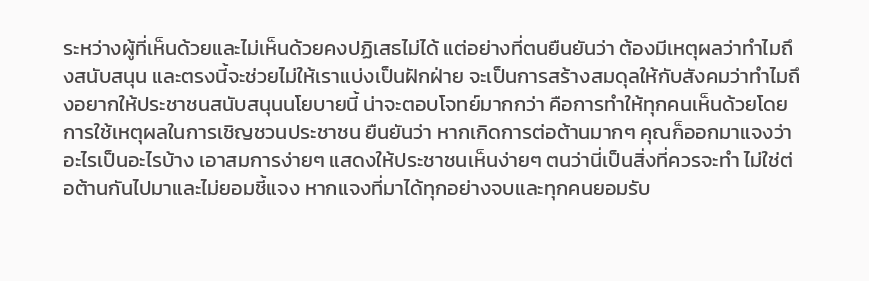ระหว่างผู้ที่เห็นด้วยและไม่เห็นด้วยคงปฏิเสธไม่ได้ แต่อย่างที่ตนยืนยันว่า ต้องมีเหตุผลว่าทำไมถึงสนับสนุน และตรงนี้จะช่วยไม่ให้เราแบ่งเป็นฝักฝ่าย จะเป็นการสร้างสมดุลให้กับสังคมว่าทำไมถึงอยากให้ประชาชนสนับสนุนนโยบายนี้ น่าจะตอบโจทย์มากกว่า คือการทำให้ทุกคนเห็นด้วยโดยการใช้เหตุผลในการเชิญชวนประชาชน ยืนยันว่า หากเกิดการต่อต้านมากๆ คุณก็ออกมาแจงว่าอะไรเป็นอะไรบ้าง เอาสมการง่ายๆ แสดงให้ประชาชนเห็นง่ายๆ ตนว่านี่เป็นสิ่งที่ควรจะทำ ไม่ใช่ต่อต้านกันไปมาและไม่ยอมชี้แจง หากแจงที่มาได้ทุกอย่างจบและทุกคนยอมรับ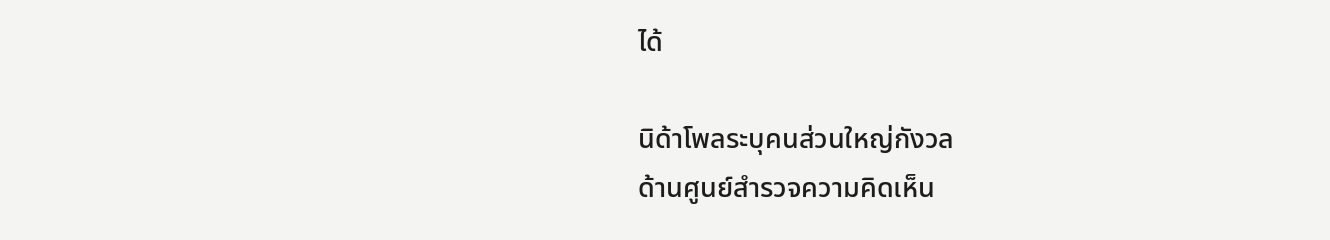ได้

นิด้าโพลระบุคนส่วนใหญ่กังวล
ด้านศูนย์สำรวจความคิดเห็น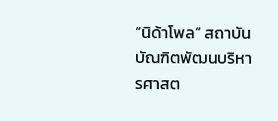“นิด้าโพล” สถาบันบัณฑิตพัฒนบริหารศาสต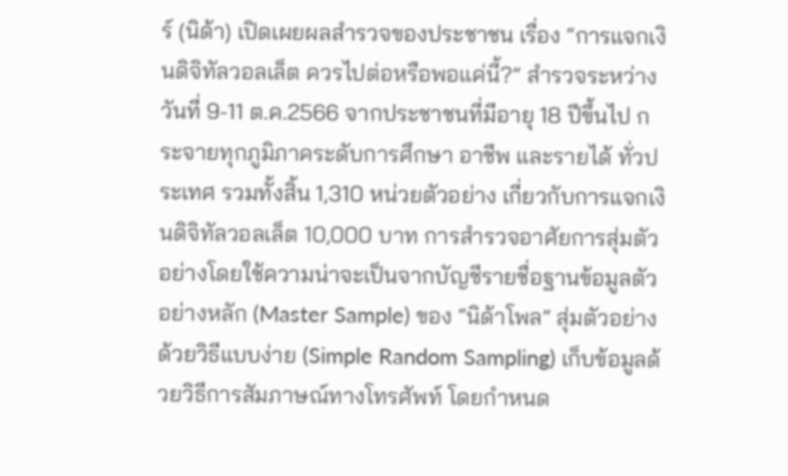ร์ (นิด้า) เปิดเผยผลสำรวจของประชาชน เรื่อง “การแจกเงินดิจิทัลวอลเล็ต ควรไปต่อหรือพอแค่นี้?” สำรวจระหว่างวันที่ 9-11 ต.ค.2566 จากประชาชนที่มีอายุ 18 ปีขึ้นไป กระจายทุกภูมิภาคระดับการศึกษา อาชีพ และรายได้ ทั่วประเทศ รวมทั้งสิ้น 1,310 หน่วยตัวอย่าง เกี่ยวกับการแจกเงินดิจิทัลวอลเล็ต 10,000 บาท การสำรวจอาศัยการสุ่มตัวอย่างโดยใช้ความน่าจะเป็นจากบัญชีรายชื่อฐานข้อมูลตัวอย่างหลัก (Master Sample) ของ “นิด้าโพล” สุ่มตัวอย่าง ด้วยวิธีแบบง่าย (Simple Random Sampling) เก็บข้อมูลด้วยวิธีการสัมภาษณ์ทางโทรศัพท์ โดยกำหนด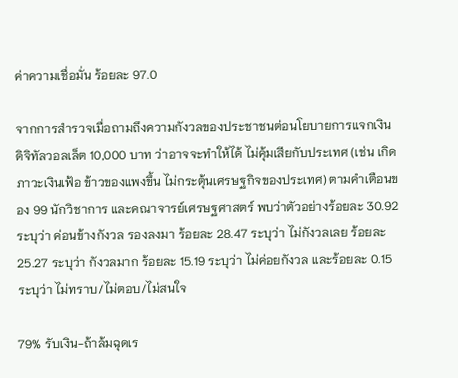ค่าความเชื่อมั่น ร้อยละ 97.0

จากการสำรวจเมื่อถามถึงความกังวลของประชาชนต่อนโยบายการแจกเงินดิจิทัลวอลเล็ต 10,000 บาท ว่าอาจจะทำให้ได้ ไม่คุ้มเสียกับประเทศ (เช่น เกิดภาวะเงินเฟ้อ ข้าวของแพงขึ้น ไม่กระตุ้นเศรษฐกิจของประเทศ) ตามคำเตือนของ 99 นักวิชาการ และคณาจารย์เศรษฐศาสตร์ พบว่าตัวอย่างร้อยละ 30.92 ระบุว่า ค่อนข้างกังวล รองลงมา ร้อยละ 28.47 ระบุว่า ไม่กังวลเลย ร้อยละ 25.27 ระบุว่า กังวลมาก ร้อยละ 15.19 ระบุว่า ไม่ค่อยกังวล และร้อยละ 0.15 ระบุว่า ไม่ทราบ/ไม่ตอบ/ไม่สนใจ

79% รับเงิน-ถ้าล้มฉุดเร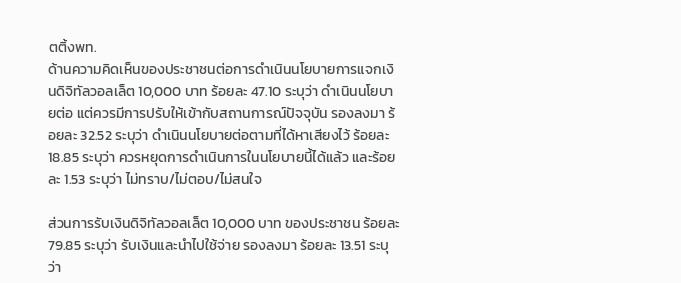ตติ้งพท.
ด้านความคิดเห็นของประชาชนต่อการดำเนินนโยบายการแจกเงินดิจิทัลวอลเล็ต 10,000 บาท ร้อยละ 47.10 ระบุว่า ดำเนินนโยบายต่อ แต่ควรมีการปรับให้เข้ากับสถานการณ์ปัจจุบัน รองลงมา ร้อยละ 32.52 ระบุว่า ดำเนินนโยบายต่อตามที่ได้หาเสียงไว้ ร้อยละ 18.85 ระบุว่า ควรหยุดการดำเนินการในนโยบายนี้ได้แล้ว และร้อยละ 1.53 ระบุว่า ไม่ทราบ/ไม่ตอบ/ไม่สนใจ

ส่วนการรับเงินดิจิทัลวอลเล็ต 10,000 บาท ของประชาชน ร้อยละ 79.85 ระบุว่า รับเงินและนำไปใช้จ่าย รองลงมา ร้อยละ 13.51 ระบุว่า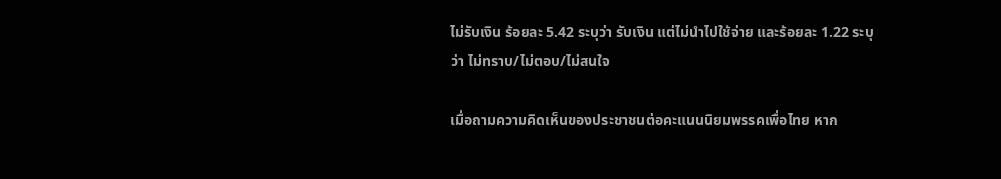ไม่รับเงิน ร้อยละ 5.42 ระบุว่า รับเงิน แต่ไม่นำไปใช้จ่าย และร้อยละ 1.22 ระบุว่า ไม่ทราบ/ไม่ตอบ/ไม่สนใจ

เมื่อถามความคิดเห็นของประชาชนต่อคะแนนนิยมพรรคเพื่อไทย หาก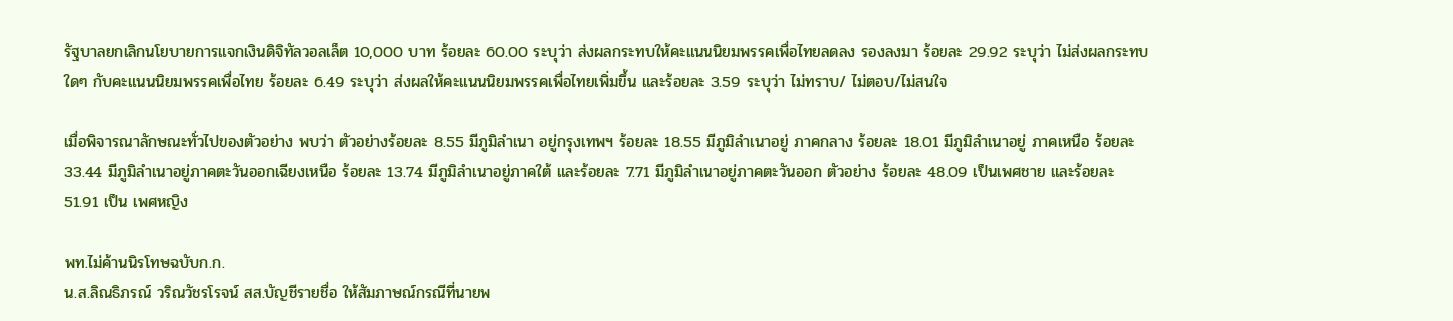รัฐบาลยกเลิกนโยบายการแจกเงินดิจิทัลวอลเล็ต 10,000 บาท ร้อยละ 60.00 ระบุว่า ส่งผลกระทบให้คะแนนนิยมพรรคเพื่อไทยลดลง รองลงมา ร้อยละ 29.92 ระบุว่า ไม่ส่งผลกระทบใดๆ กับคะแนนนิยมพรรคเพื่อไทย ร้อยละ 6.49 ระบุว่า ส่งผลให้คะแนนนิยมพรรคเพื่อไทยเพิ่มขึ้น และร้อยละ 3.59 ระบุว่า ไม่ทราบ/ ไม่ตอบ/ไม่สนใจ

เมื่อพิจารณาลักษณะทั่วไปของตัวอย่าง พบว่า ตัวอย่างร้อยละ 8.55 มีภูมิลำเนา อยู่กรุงเทพฯ ร้อยละ 18.55 มีภูมิลำเนาอยู่ ภาคกลาง ร้อยละ 18.01 มีภูมิลำเนาอยู่ ภาคเหนือ ร้อยละ 33.44 มีภูมิลำเนาอยู่ภาคตะวันออกเฉียงเหนือ ร้อยละ 13.74 มีภูมิลำเนาอยู่ภาคใต้ และร้อยละ 7.71 มีภูมิลำเนาอยู่ภาคตะวันออก ตัวอย่าง ร้อยละ 48.09 เป็นเพศชาย และร้อยละ 51.91 เป็น เพศหญิง

พท.ไม่ค้านนิรโทษฉบับก.ก.
น.ส.ลิณธิภรณ์ วริณวัชรโรจน์ สส.บัญชีรายชื่อ ให้สัมภาษณ์กรณีที่นายพ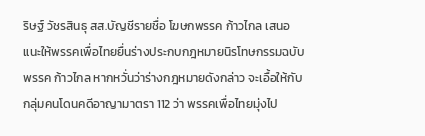ริษฐ์ วัชรสินธุ สส.บัญชีรายชื่อ โฆษกพรรค ก้าวไกล เสนอแนะให้พรรคเพื่อไทยยื่นร่างประกบกฎหมายนิรโทษกรรมฉบับพรรค ก้าวไกล หากหวั่นว่าร่างกฎหมายดังกล่าว จะเอื้อให้กับกลุ่มคนโดนคดีอาญามาตรา 112 ว่า พรรคเพื่อไทยมุ่งไป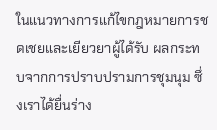ในแนวทางการแก้ไขกฎหมายการชดเชยและเยียวยาผู้ได้รับ ผลกระทบจากการปราบปรามการชุมนุม ซึ่งเราได้ยื่นร่าง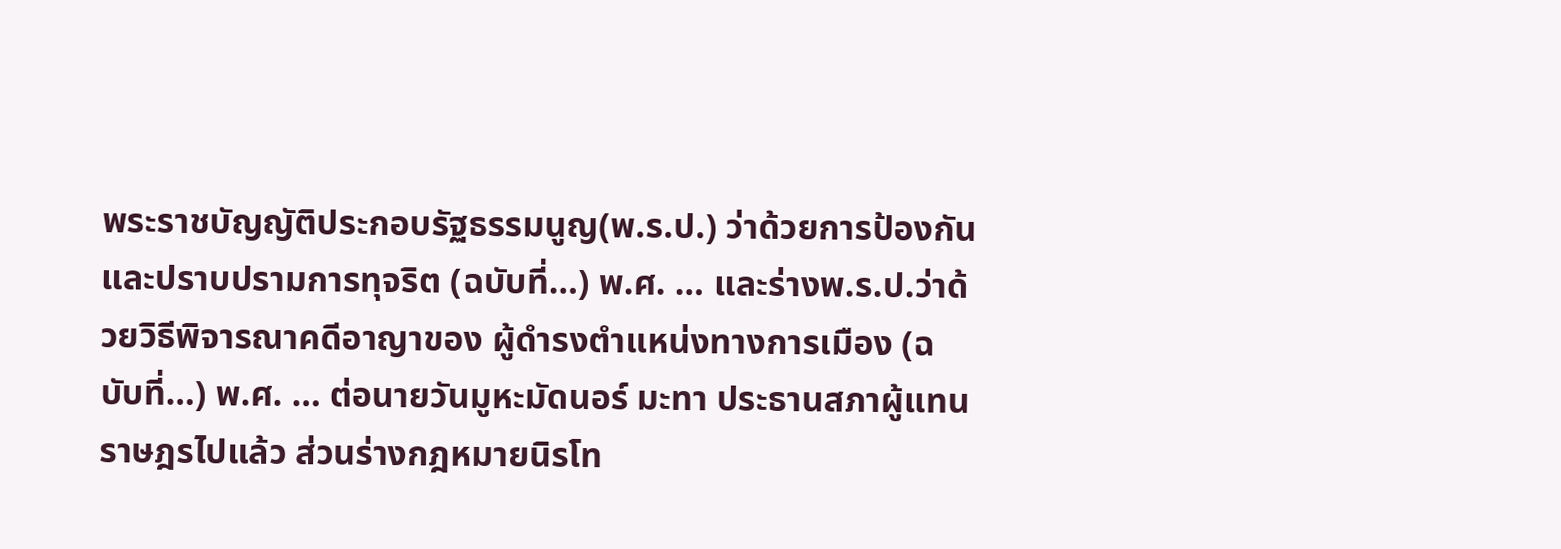พระราชบัญญัติประกอบรัฐธรรมนูญ(พ.ร.ป.) ว่าด้วยการป้องกันและปราบปรามการทุจริต (ฉบับที่…) พ.ศ. … และร่างพ.ร.ป.ว่าด้วยวิธีพิจารณาคดีอาญาของ ผู้ดำรงตำแหน่งทางการเมือง (ฉบับที่…) พ.ศ. … ต่อนายวันมูหะมัดนอร์ มะทา ประธานสภาผู้แทนราษฎรไปแล้ว ส่วนร่างกฎหมายนิรโท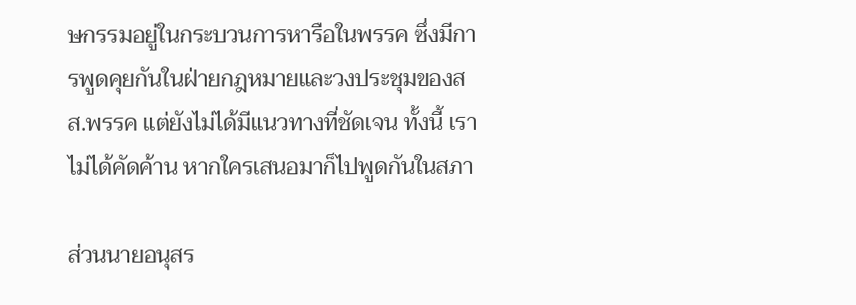ษกรรมอยู่ในกระบวนการหารือในพรรค ซึ่งมีการพูดคุยกันในฝ่ายกฎหมายและวงประชุมของสส.พรรค แต่ยังไม่ได้มีแนวทางที่ชัดเจน ทั้งนี้ เราไม่ได้คัดค้าน หากใครเสนอมาก็ไปพูดกันในสภา

ส่วนนายอนุสร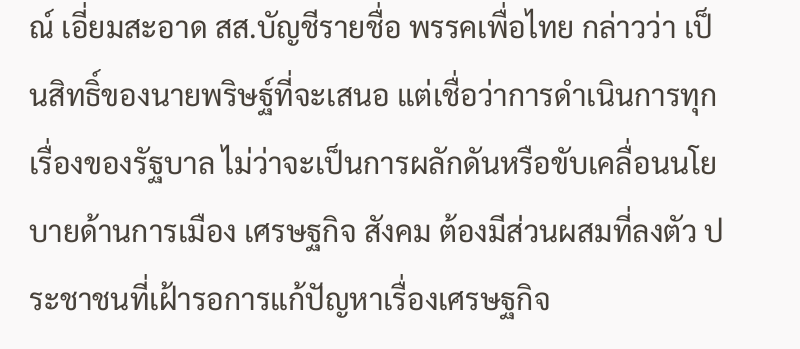ณ์ เอี่ยมสะอาด สส.บัญชีรายชื่อ พรรคเพื่อไทย กล่าวว่า เป็นสิทธิ์ของนายพริษฐ์ที่จะเสนอ แต่เชื่อว่าการดำเนินการทุกเรื่องของรัฐบาล ไม่ว่าจะเป็นการผลักดันหรือขับเคลื่อนนโยบายด้านการเมือง เศรษฐกิจ สังคม ต้องมีส่วนผสมที่ลงตัว ประชาชนที่เฝ้ารอการแก้ปัญหาเรื่องเศรษฐกิจ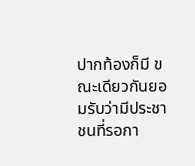ปากท้องก็มี ขณะเดียวกันยอมรับว่ามีประชาชนที่รอกา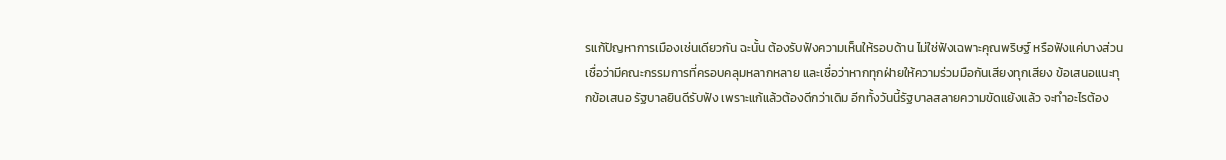รแก้ปัญหาการเมืองเช่นเดียวกัน ฉะนั้น ต้องรับฟังความเห็นให้รอบด้าน ไม่ใช่ฟังเฉพาะคุณพริษฐ์ หรือฟังแค่บางส่วน เชื่อว่ามีคณะกรรมการที่ครอบคลุมหลากหลาย และเชื่อว่าหากทุกฝ่ายให้ความร่วมมือกันเสียงทุกเสียง ข้อเสนอแนะทุกข้อเสนอ รัฐบาลยินดีรับฟัง เพราะแก้แล้วต้องดีกว่าเดิม อีกทั้งวันนี้รัฐบาลสลายความขัดแย้งแล้ว จะทำอะไรต้อง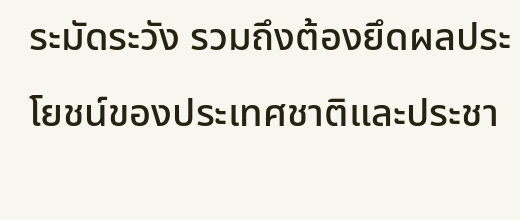ระมัดระวัง รวมถึงต้องยึดผลประโยชน์ของประเทศชาติและประชา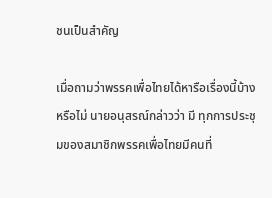ชนเป็นสำคัญ

เมื่อถามว่าพรรคเพื่อไทยได้หารือเรื่องนี้บ้างหรือไม่ นายอนุสรณ์กล่าวว่า มี ทุกการประชุมของสมาชิกพรรคเพื่อไทยมีคนที่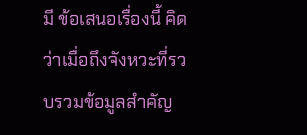มี ข้อเสนอเรื่องนี้ คิดว่าเมื่อถึงจังหวะที่รวบรวมข้อมูลสำคัญ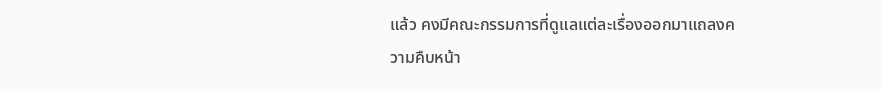แล้ว คงมีคณะกรรมการที่ดูแลแต่ละเรื่องออกมาแถลงความคืบหน้า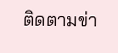ติดตามข่า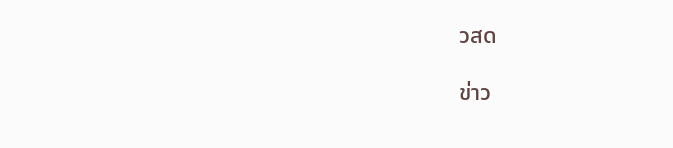วสด

ข่าว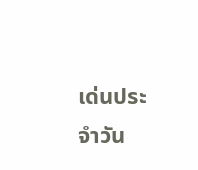เด่นประจำวัน